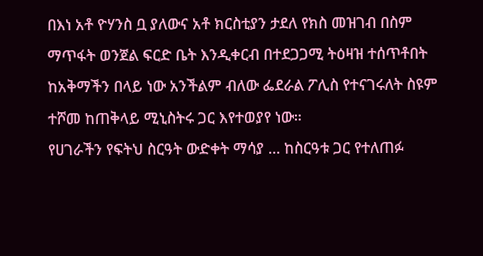በእነ አቶ ዮሃንስ ቧ ያለውና አቶ ክርስቲያን ታደለ የክስ መዝገብ በስም ማጥፋት ወንጀል ፍርድ ቤት እንዲቀርብ በተደጋጋሚ ትዕዛዝ ተሰጥቶበት ከአቅማችን በላይ ነው አንችልም ብለው ፌደራል ፖሊስ የተናገሩለት ስዩም ተሾመ ከጠቅላይ ሚኒስትሩ ጋር እየተወያየ ነው።
የሀገራችን የፍትህ ስርዓት ውድቀት ማሳያ ... ከስርዓቱ ጋር የተለጠፉ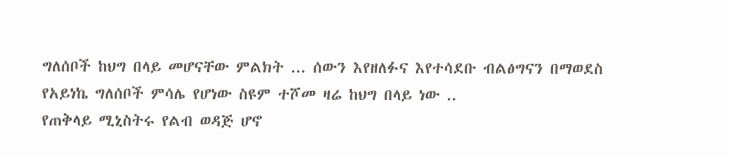ግለሰቦች ከህግ በላይ መሆናቸው ምልክት ... ሰውን እየዘለፉና እየተሳደቡ ብልፅግናን በማወደስ የአይነኬ ግለሰቦች ምሳሌ የሆነው ስዩም ተሾመ ዛሬ ከህግ በላይ ነው ..
የጠቅላይ ሚኒስትሩ የልብ ወዳጅ ሆኖ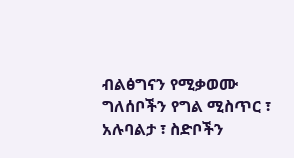ብልፅግናን የሚቃወሙ ግለሰቦችን የግል ሚስጥር ፣ አሉባልታ ፣ ስድቦችን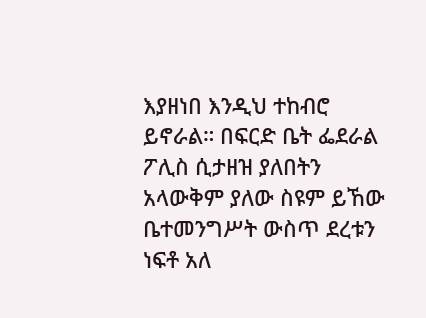እያዘነበ እንዲህ ተከብሮ ይኖራል። በፍርድ ቤት ፌደራል ፖሊስ ሲታዘዝ ያለበትን አላውቅም ያለው ስዩም ይኸው ቤተመንግሥት ውስጥ ደረቱን ነፍቶ አለ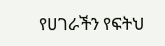የሀገራችን የፍትህ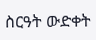ስርዓት ውድቀት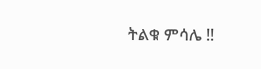ትልቁ ምሳሌ !!